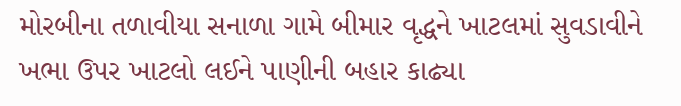મોરબીના તળાવીયા સનાળા ગામે બીમાર વૃદ્ધને ખાટલમાં સુવડાવીને ખભા ઉપર ખાટલો લઈને પાણીની બહાર કાઢ્યા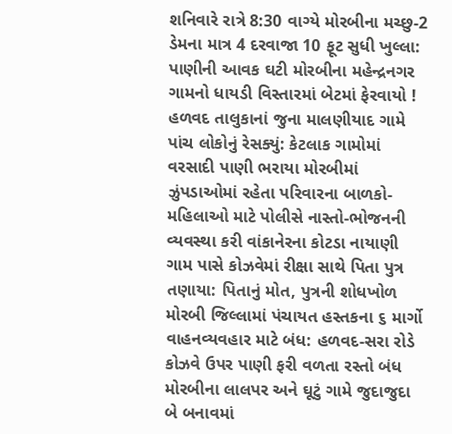શનિવારે રાત્રે 8:30 વાગ્યે મોરબીના મચ્છુ-2 ડેમના માત્ર 4 દરવાજા 10 ફૂટ સુધી ખુલ્લા: પાણીની આવક ઘટી મોરબીના મહેન્દ્રનગર ગામનો ધાયડી વિસ્તારમાં બેટમાં ફેરવાયો ! હળવદ તાલુકાનાં જુના માલણીયાદ ગામે પાંચ લોકોનું રેસક્યું: કેટલાક ગામોમાં વરસાદી પાણી ભરાયા મોરબીમાં ઝુંપડાઓમાં રહેતા પરિવારના બાળકો-મહિલાઓ માટે પોલીસે નાસ્તો-ભોજનની વ્યવસ્થા કરી વાંકાનેરના કોટડા નાયાણી ગામ પાસે કોઝવેમાં રીક્ષા સાથે પિતા પુત્ર તણાયા: પિતાનું મોત, પુત્રની શોધખોળ મોરબી જિલ્લામાં પંચાયત હસ્તકના ૬ માર્ગો વાહનવ્યવહાર માટે બંધ: હળવદ-સરા રોડે કોઝવે ઉપર પાણી ફરી વળતા રસ્તો બંધ મોરબીના લાલપર અને ઘૂટું ગામે જુદાજુદા બે બનાવમાં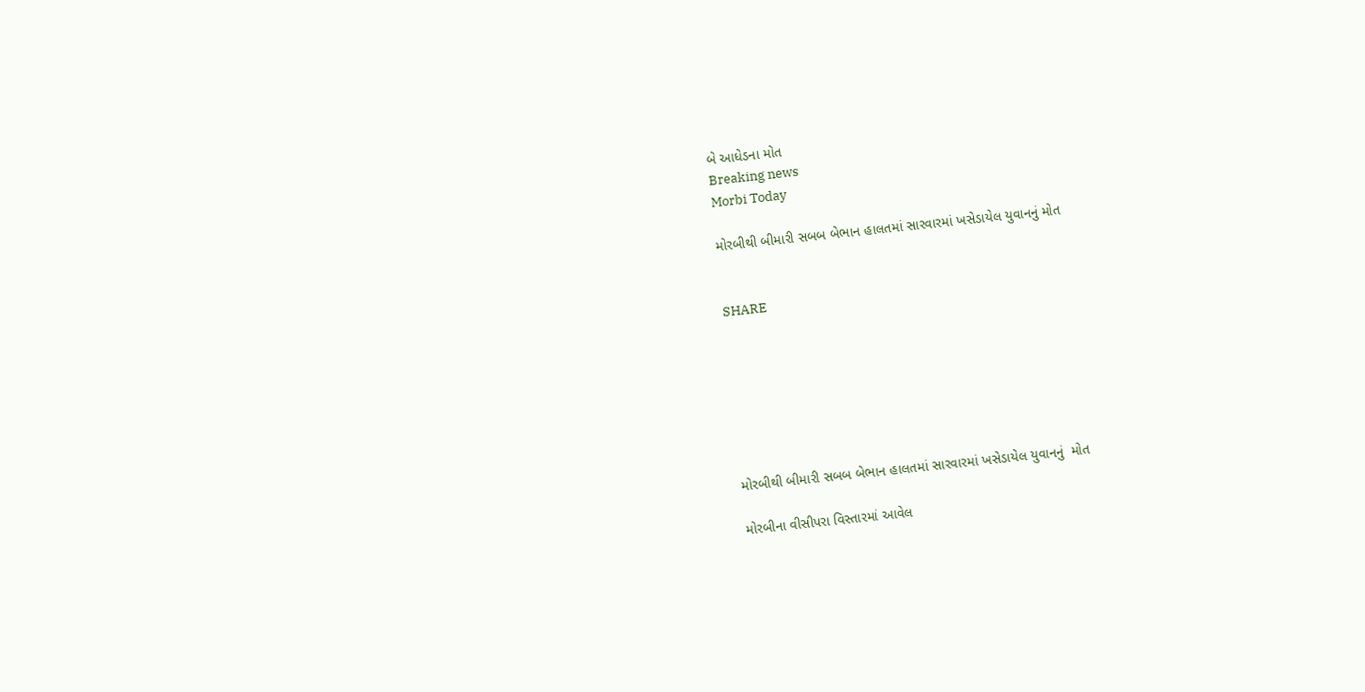બે આધેડના મોત
Breaking news
Morbi Today

મોરબીથી બીમારી સબબ બેભાન હાલતમાં સારવારમાં ખસેડાયેલ યુવાનનું મોત


SHARE







મોરબીથી બીમારી સબબ બેભાન હાલતમાં સારવારમાં ખસેડાયેલ યુવાનનું  મોત

મોરબીના વીસીપરા વિસ્તારમાં આવેલ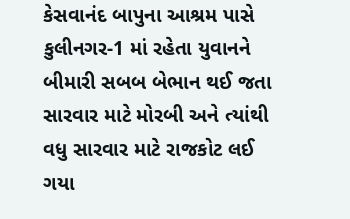કેસવાનંદ બાપુના આશ્રમ પાસે કુલીનગર-1 માં રહેતા યુવાનને બીમારી સબબ બેભાન થઈ જતા સારવાર માટે મોરબી અને ત્યાંથી વધુ સારવાર માટે રાજકોટ લઈ ગયા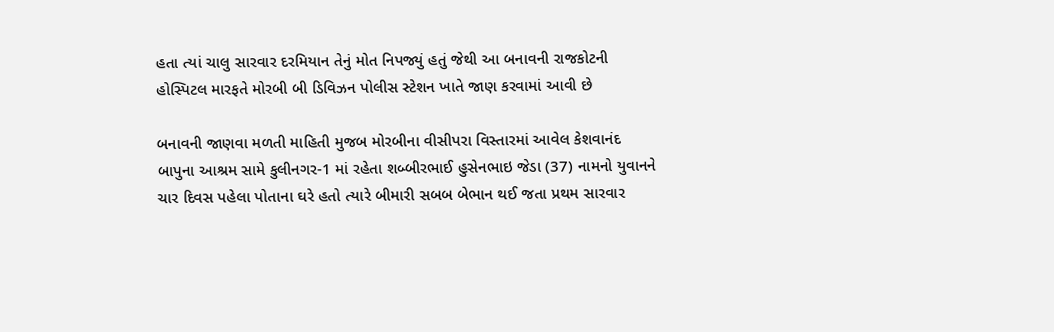હતા ત્યાં ચાલુ સારવાર દરમિયાન તેનું મોત નિપજ્યું હતું જેથી આ બનાવની રાજકોટની હોસ્પિટલ મારફતે મોરબી બી ડિવિઝન પોલીસ સ્ટેશન ખાતે જાણ કરવામાં આવી છે

બનાવની જાણવા મળતી માહિતી મુજબ મોરબીના વીસીપરા વિસ્તારમાં આવેલ કેશવાનંદ બાપુના આશ્રમ સામે કુલીનગર-1 માં રહેતા શબ્બીરભાઈ હુસેનભાઇ જેડા (37) નામનો યુવાનને ચાર દિવસ પહેલા પોતાના ઘરે હતો ત્યારે બીમારી સબબ બેભાન થઈ જતા પ્રથમ સારવાર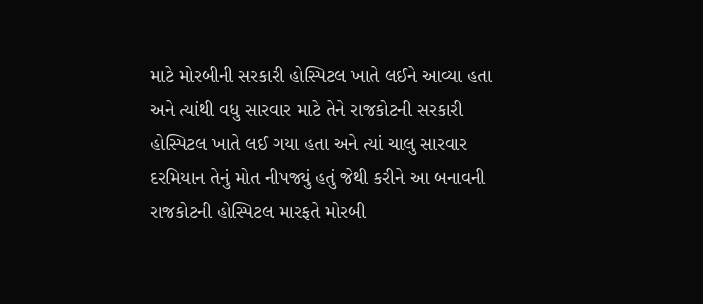માટે મોરબીની સરકારી હોસ્પિટલ ખાતે લઈને આવ્યા હતા અને ત્યાંથી વધુ સારવાર માટે તેને રાજકોટની સરકારી હોસ્પિટલ ખાતે લઈ ગયા હતા અને ત્યાં ચાલુ સારવાર દરમિયાન તેનું મોત નીપજ્યું હતું જેથી કરીને આ બનાવની રાજકોટની હોસ્પિટલ મારફતે મોરબી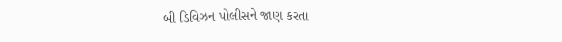બી ડિવિઝન પોલીસને જાણ કરતા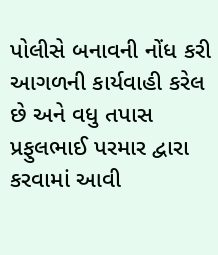પોલીસે બનાવની નોંધ કરી આગળની કાર્યવાહી કરેલ છે અને વધુ તપાસ પ્રફુલભાઈ પરમાર દ્વારા કરવામાં આવી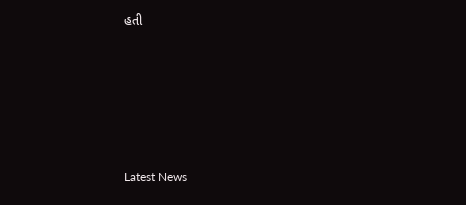હતી






Latest News